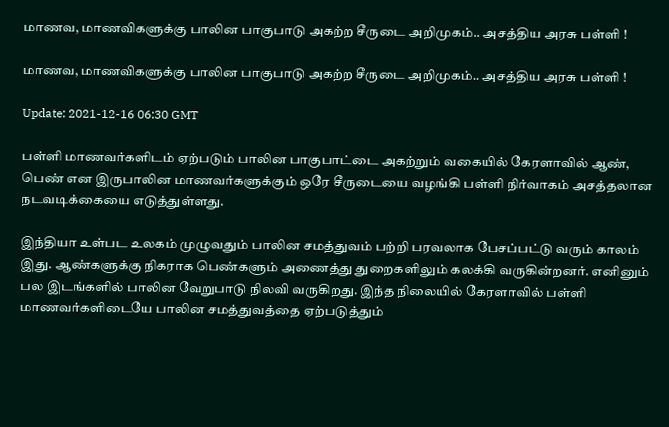மாணவ, மாணவிகளுக்கு பாலின பாகுபாடு அகற்ற சீருடை அறிமுகம்.. அசத்திய அரசு பள்ளி !

மாணவ, மாணவிகளுக்கு பாலின பாகுபாடு அகற்ற சீருடை அறிமுகம்.. அசத்திய அரசு பள்ளி !

Update: 2021-12-16 06:30 GMT

பள்ளி மாணவர்களிடம் ஏற்படும் பாலின பாகுபாட்டை அகற்றும் வகையில் கேரளாவில் ஆண், பெண் என இருபாலின மாணவர்களுக்கும் ஒரே சீருடையை வழங்கி பள்ளி நிர்வாகம் அசத்தலான நடவடிக்கையை எடுத்துள்ளது.

இந்தியா உள்பட உலகம் முழுவதும் பாலின சமத்துவம் பற்றி பரவலாக பேசப்பட்டு வரும் காலம் இது. ஆண்களுக்கு நிகராக பெண்களும் அணைத்து துறைகளிலும் கலக்கி வருகின்றனர். எனினும் பல இடங்களில் பாலின வேறுபாடு நிலவி வருகிறது. இந்த நிலையில் கேரளாவில் பள்ளி மாணவர்களிடையே பாலின சமத்துவத்தை ஏற்படுத்தும்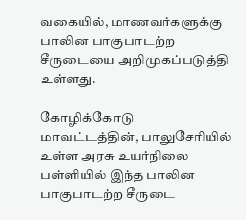வகையில், மாணவர்களுக்கு பாலின பாகுபாடற்ற சீருடையை அறிமுகப்படுத்தி உள்ளது.

கோழிக்கோடு மாவட்டத்தின், பாலுசேரியில் உள்ள அரசு உயர்நிலை பள்ளியில் இந்த பாலின பாகுபாடற்ற சீருடை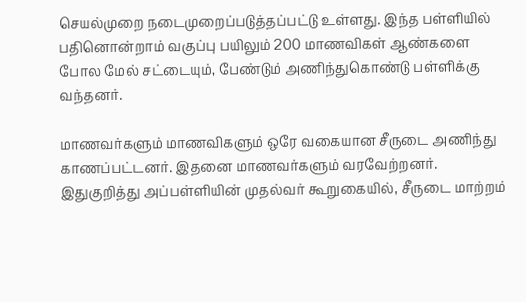செயல்முறை நடைமுறைப்படுத்தப்பட்டு உள்ளது. இந்த பள்ளியில் பதினொன்றாம் வகுப்பு பயிலும் 200 மாணவிகள் ஆண்களை போல மேல் சட்டையும், பேண்டும் அணிந்துகொண்டு பள்ளிக்கு வந்தனர்.

மாணவர்களும் மாணவிகளும் ஒரே வகையான சீருடை அணிந்து காணப்பட்டனர். இதனை மாணவர்களும் வரவேற்றனர். இதுகுறித்து அப்பள்ளியின் முதல்வர் கூறுகையில், சீருடை மாற்றம்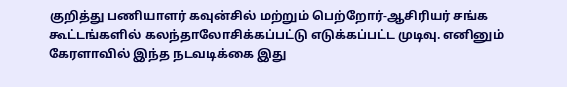குறித்து பணியாளர் கவுன்சில் மற்றும் பெற்றோர்-ஆசிரியர் சங்க கூட்டங்களில் கலந்தாலோசிக்கப்பட்டு எடுக்கப்பட்ட முடிவு. எனினும் கேரளாவில் இந்த நடவடிக்கை இது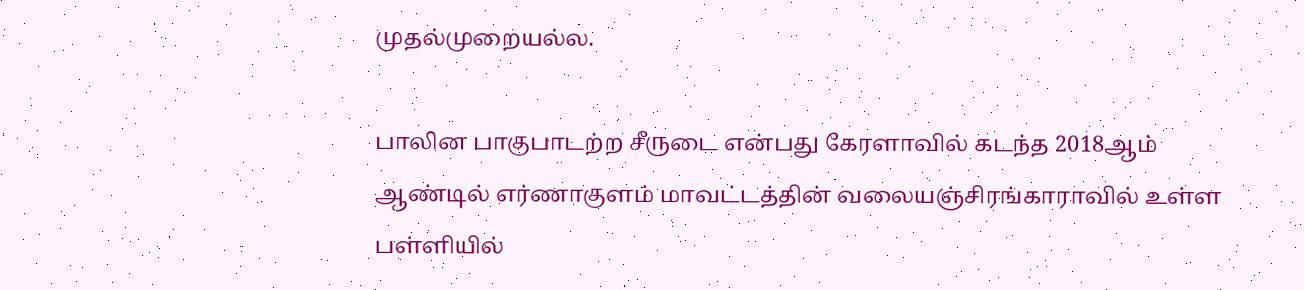முதல்முறையல்ல.

பாலின பாகுபாடற்ற சீருடை என்பது கேரளாவில் கடந்த 2018ஆம் ஆண்டில் எர்ணாகுளம் மாவட்டத்தின் வலையஞ்சிரங்காராவில் உள்ள பள்ளியில்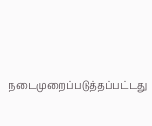நடைமுறைப்படுத்தப்பட்டது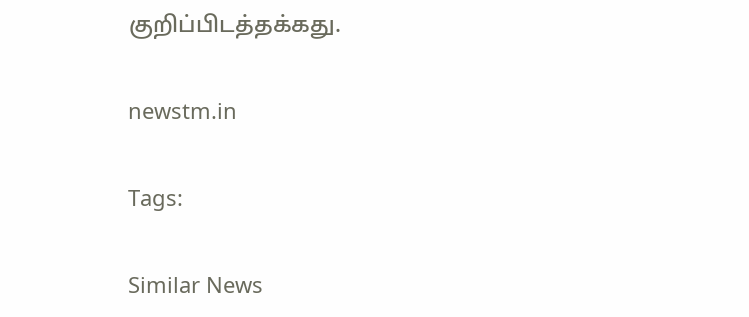குறிப்பிடத்தக்கது.

newstm.in

Tags:

Similar News